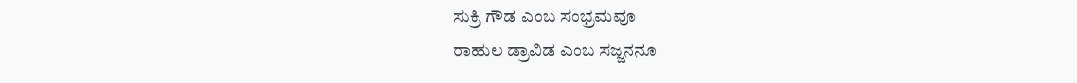ಸುಕ್ರಿ ಗೌಡ ಎಂಬ ಸಂಭ್ರಮವೂ
ರಾಹುಲ ಡ್ರಾವಿಡ ಎಂಬ ಸಜ್ಜನನೂ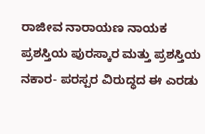ರಾಜೀವ ನಾರಾಯಣ ನಾಯಕ
ಪ್ರಶಸ್ತಿಯ ಪುರಸ್ಕಾರ ಮತ್ತು ಪ್ರಶಸ್ತಿಯ ನಕಾರ- ಪರಸ್ಪರ ವಿರುದ್ಧದ ಈ ಎರಡು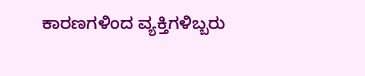ಕಾರಣಗಳಿಂದ ವ್ಯಕ್ತಿಗಳಿಬ್ಬರು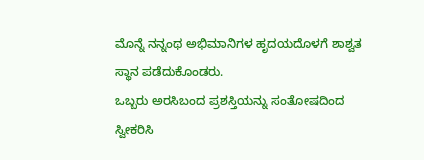ಮೊನ್ನೆ ನನ್ನಂಥ ಅಭಿಮಾನಿಗಳ ಹೃದಯದೊಳಗೆ ಶಾಶ್ವತ ಸ್ಥಾನ ಪಡೆದುಕೊಂಡರು.
ಒಬ್ಬರು ಅರಸಿಬಂದ ಪ್ರಶಸ್ತಿಯನ್ನು ಸಂತೋಷದಿಂದ ಸ್ವೀಕರಿಸಿ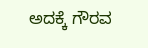ಅದಕ್ಕೆ ಗೌರವ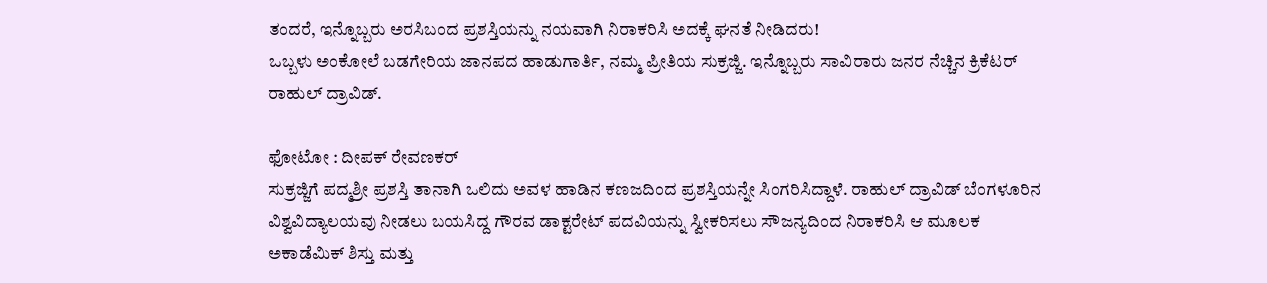ತಂದರೆ, ಇನ್ನೊಬ್ಬರು ಅರಸಿಬಂದ ಪ್ರಶಸ್ತಿಯನ್ನು ನಯವಾಗಿ ನಿರಾಕರಿಸಿ ಅದಕ್ಕೆ ಘನತೆ ನೀಡಿದರು!
ಒಬ್ಬಳು ಅಂಕೋಲೆ ಬಡಗೇರಿಯ ಜಾನಪದ ಹಾಡುಗಾರ್ತಿ, ನಮ್ಮ ಪ್ರೀತಿಯ ಸುಕ್ರಜ್ಜಿ. ಇನ್ನೊಬ್ಬರು ಸಾವಿರಾರು ಜನರ ನೆಚ್ಚಿನ ಕ್ರಿಕೆಟರ್ ರಾಹುಲ್ ದ್ರಾವಿಡ್.

ಫೋಟೋ : ದೀಪಕ್ ರೇವಣಕರ್
ಸುಕ್ರಜ್ಜಿಗೆ ಪದ್ಮಶ್ರೀ ಪ್ರಶಸ್ತಿ ತಾನಾಗಿ ಒಲಿದು ಅವಳ ಹಾಡಿನ ಕಣಜದಿಂದ ಪ್ರಶಸ್ತಿಯನ್ನೇ ಸಿಂಗರಿಸಿದ್ದಾಳೆ. ರಾಹುಲ್ ದ್ರಾವಿಡ್ ಬೆಂಗಳೂರಿನ ವಿಶ್ವವಿದ್ಯಾಲಯವು ನೀಡಲು ಬಯಸಿದ್ದ ಗೌರವ ಡಾಕ್ಟರೇಟ್ ಪದವಿಯನ್ನು ಸ್ವೀಕರಿಸಲು ಸೌಜನ್ಯದಿಂದ ನಿರಾಕರಿಸಿ ಆ ಮೂಲಕ ಅಕಾಡೆಮಿಕ್ ಶಿಸ್ತು ಮತ್ತು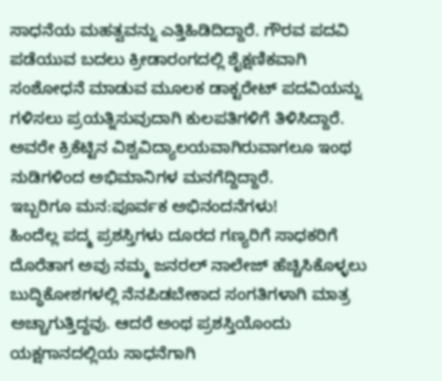ಸಾಧನೆಯ ಮಹತ್ವವನ್ನು ಎತ್ತಿಹಿಡಿದಿದ್ದಾರೆ. ಗೌರವ ಪದವಿ ಪಡೆಯುವ ಬದಲು ಕ್ರೀಡಾರಂಗದಲ್ಲಿ ಶೈಕ್ಷಣಿಕವಾಗಿ ಸಂಶೋಧನೆ ಮಾಡುವ ಮೂಲಕ ಡಾಕ್ಟರೇಟ್ ಪದವಿಯನ್ನು ಗಳಿಸಲು ಪ್ರಯತ್ನಿಸುವುದಾಗಿ ಕುಲಪತಿಗಳಿಗೆ ತಿಳಿಸಿದ್ದಾರೆ. ಅವರೇ ಕ್ರಿಕೆಟ್ಟಿನ ವಿಶ್ವವಿದ್ಯಾಲಯವಾಗಿರುವಾಗಲೂ ಇಂಥ ನುಡಿಗಳಿಂದ ಅಭಿಮಾನಿಗಳ ಮನಗೆದ್ದಿದ್ದಾರೆ.
ಇಬ್ಬರಿಗೂ ಮನ:ಪೂರ್ವಕ ಅಭಿನಂದನೆಗಳು!
ಹಿಂದೆಲ್ಲ ಪದ್ಮ ಪ್ರಶಸ್ತಿಗಳು ದೂರದ ಗಣ್ಯರಿಗೆ ಸಾಧಕರಿಗೆ ದೊರೆತಾಗ ಅವು ನಮ್ಮ ಜನರಲ್ ನಾಲೇಜ್ ಹೆಚ್ಚಿಸಿಕೊಳ್ಳಲು ಬುದ್ಧಿಕೋಶಗಳಲ್ಲಿ ನೆನಪಿಡಬೇಕಾದ ಸಂಗತಿಗಳಾಗಿ ಮಾತ್ರ ಅಚ್ಚಾಗುತ್ತಿದ್ದವು. ಆದರೆ ಅಂಥ ಪ್ರಶಸ್ತಿಯೊಂದು ಯಕ್ಷಗಾನದಲ್ಲಿಯ ಸಾಧನೆಗಾಗಿ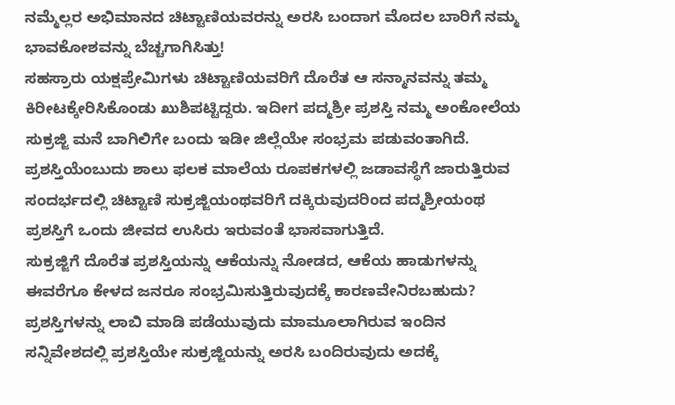ನಮ್ಮೆಲ್ಲರ ಅಭಿಮಾನದ ಚಿಟ್ಟಾಣಿಯವರನ್ನು ಅರಸಿ ಬಂದಾಗ ಮೊದಲ ಬಾರಿಗೆ ನಮ್ಮ ಭಾವಕೋಶವನ್ನು ಬೆಚ್ಚಗಾಗಿಸಿತ್ತು!
ಸಹಸ್ರಾರು ಯಕ್ಷಪ್ರೇಮಿಗಳು ಚಿಟ್ಟಾಣಿಯವರಿಗೆ ದೊರೆತ ಆ ಸನ್ಮಾನವನ್ನು ತಮ್ಮ ಕಿರೀಟಕ್ಕೇರಿಸಿಕೊಂಡು ಖುಶಿಪಟ್ಟಿದ್ದರು. ಇದೀಗ ಪದ್ಮಶ್ರೀ ಪ್ರಶಸ್ತಿ ನಮ್ಮ ಅಂಕೋಲೆಯ ಸುಕ್ರಜ್ಜಿ ಮನೆ ಬಾಗಿಲಿಗೇ ಬಂದು ಇಡೀ ಜಿಲ್ಲೆಯೇ ಸಂಭ್ರಮ ಪಡುವಂತಾಗಿದೆ. ಪ್ರಶಸ್ತಿಯೆಂಬುದು ಶಾಲು ಫಲಕ ಮಾಲೆಯ ರೂಪಕಗಳಲ್ಲಿ ಜಡಾವಸ್ಥೆಗೆ ಜಾರುತ್ತಿರುವ ಸಂದರ್ಭದಲ್ಲಿ ಚಿಟ್ಟಾಣಿ ಸುಕ್ರಜ್ಜಿಯಂಥವರಿಗೆ ದಕ್ಕಿರುವುದರಿಂದ ಪದ್ಮಶ್ರೀಯಂಥ ಪ್ರಶಸ್ತಿಗೆ ಒಂದು ಜೀವದ ಉಸಿರು ಇರುವಂತೆ ಭಾಸವಾಗುತ್ತಿದೆ.
ಸುಕ್ರಜ್ಜಿಗೆ ದೊರೆತ ಪ್ರಶಸ್ತಿಯನ್ನು ಆಕೆಯನ್ನು ನೋಡದ, ಆಕೆಯ ಹಾಡುಗಳನ್ನು ಈವರೆಗೂ ಕೇಳದ ಜನರೂ ಸಂಭ್ರಮಿಸುತ್ತಿರುವುದಕ್ಕೆ ಕಾರಣವೇನಿರಬಹುದು?
ಪ್ರಶಸ್ತಿಗಳನ್ನು ಲಾಬಿ ಮಾಡಿ ಪಡೆಯುವುದು ಮಾಮೂಲಾಗಿರುವ ಇಂದಿನ ಸನ್ನಿವೇಶದಲ್ಲಿ ಪ್ರಶಸ್ತಿಯೇ ಸುಕ್ರಜ್ಜಿಯನ್ನು ಅರಸಿ ಬಂದಿರುವುದು ಅದಕ್ಕೆ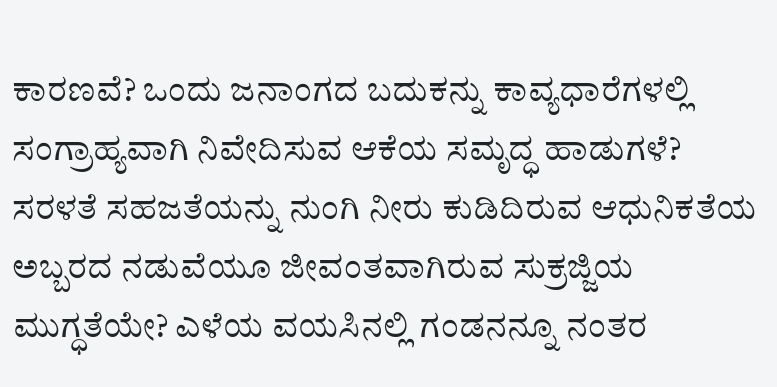ಕಾರಣವೆ? ಒಂದು ಜನಾಂಗದ ಬದುಕನ್ನು ಕಾವ್ಯಧಾರೆಗಳಲ್ಲಿ ಸಂಗ್ರಾಹ್ಯವಾಗಿ ನಿವೇದಿಸುವ ಆಕೆಯ ಸಮೃದ್ಧ ಹಾಡುಗಳೆ? ಸರಳತೆ ಸಹಜತೆಯನ್ನು ನುಂಗಿ ನೀರು ಕುಡಿದಿರುವ ಆಧುನಿಕತೆಯ ಅಬ್ಬರದ ನಡುವೆಯೂ ಜೀವಂತವಾಗಿರುವ ಸುಕ್ರಜ್ಜಿಯ ಮುಗ್ಧತೆಯೇ? ಎಳೆಯ ವಯಸಿನಲ್ಲಿ ಗಂಡನನ್ನೂ ನಂತರ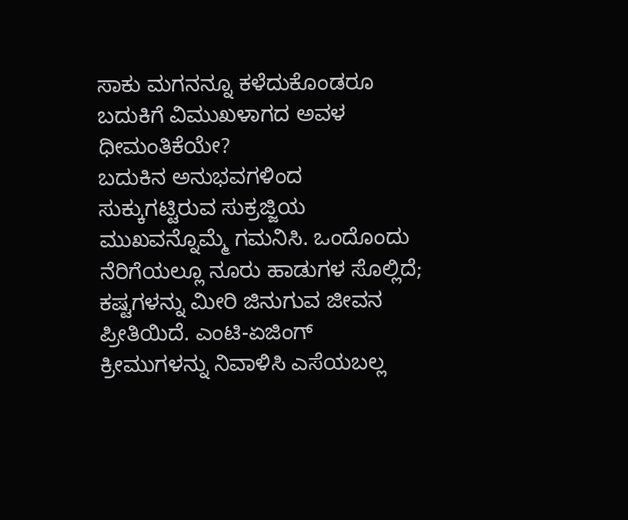ಸಾಕು ಮಗನನ್ನೂ ಕಳೆದುಕೊಂಡರೂ ಬದುಕಿಗೆ ವಿಮುಖಳಾಗದ ಅವಳ ಧೀಮಂತಿಕೆಯೇ?
ಬದುಕಿನ ಅನುಭವಗಳಿಂದ ಸುಕ್ಕುಗಟ್ಟಿರುವ ಸುಕ್ರಜ್ಜಿಯ ಮುಖವನ್ನೊಮ್ಮೆ ಗಮನಿಸಿ. ಒಂದೊಂದು ನೆರಿಗೆಯಲ್ಲೂ ನೂರು ಹಾಡುಗಳ ಸೊಲ್ಲಿದೆ; ಕಷ್ಟಗಳನ್ನು ಮೀರಿ ಜಿನುಗುವ ಜೀವನ ಪ್ರೀತಿಯಿದೆ. ಎಂಟಿ-ಏಜಿಂಗ್ ಕ್ರೀಮುಗಳನ್ನು ನಿವಾಳಿಸಿ ಎಸೆಯಬಲ್ಲ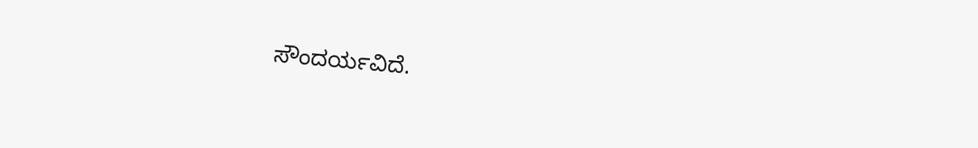ಸೌಂದರ್ಯವಿದೆ.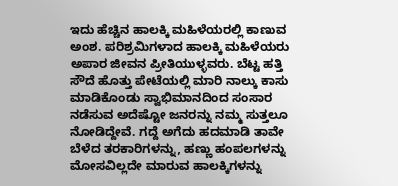ಇದು ಹೆಚ್ಚಿನ ಹಾಲಕ್ಕಿ ಮಹಿಳೆಯರಲ್ಲಿ ಕಾಣುವ ಅಂಶ. ಪರಿಶ್ರಮಿಗಳಾದ ಹಾಲಕ್ಕಿ ಮಹಿಳೆಯರು ಅಪಾರ ಜೀವನ ಪ್ರೀತಿಯುಳ್ಳವರು. ಬೆಟ್ಟ ಹತ್ತಿ ಸೌದೆ ಹೊತ್ತು ಪೇಟೆಯಲ್ಲಿ ಮಾರಿ ನಾಲ್ಕು ಕಾಸು ಮಾಡಿಕೊಂಡು ಸ್ವಾಭಿಮಾನದಿಂದ ಸಂಸಾರ ನಡೆಸುವ ಅದೆಷ್ಟೋ ಜನರನ್ನು ನಮ್ಮ ಸುತ್ತಲೂ ನೋಡಿದ್ದೇವೆ. ಗದ್ದೆ ಅಗೆದು ಹದಮಾಡಿ ತಾವೇ ಬೆಳೆದ ತರಕಾರಿಗಳನ್ನು, ಹಣ್ಣು ಹಂಪಲಗಳನ್ನು ಮೋಸವಿಲ್ಲದೇ ಮಾರುವ ಹಾಲಕ್ಕಿಗಳನ್ನು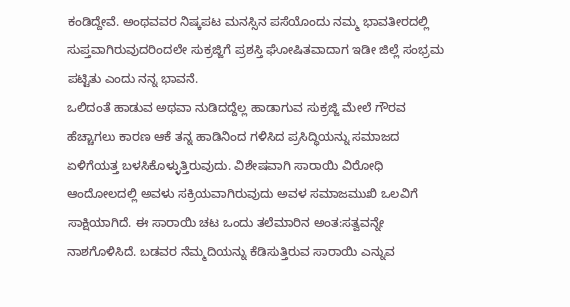ಕಂಡಿದ್ದೇವೆ. ಅಂಥವವರ ನಿಷ್ಕಪಟ ಮನಸ್ಸಿನ ಪಸೆಯೊಂದು ನಮ್ಮ ಭಾವತೀರದಲ್ಲಿ ಸುಪ್ತವಾಗಿರುವುದರಿಂದಲೇ ಸುಕ್ರಜ್ಜಿಗೆ ಪ್ರಶಸ್ತಿ ಘೋಷಿತವಾದಾಗ ಇಡೀ ಜಿಲ್ಲೆ ಸಂಭ್ರಮ ಪಟ್ಟಿತು ಎಂದು ನನ್ನ ಭಾವನೆ.
ಒಲಿದಂತೆ ಹಾಡುವ ಅಥವಾ ನುಡಿದದ್ದೆಲ್ಲ ಹಾಡಾಗುವ ಸುಕ್ರಜ್ಜಿ ಮೇಲೆ ಗೌರವ ಹೆಚ್ಚಾಗಲು ಕಾರಣ ಆಕೆ ತನ್ನ ಹಾಡಿನಿಂದ ಗಳಿಸಿದ ಪ್ರಸಿದ್ಧಿಯನ್ನು ಸಮಾಜದ ಏಳಿಗೆಯತ್ತ ಬಳಸಿಕೊಳ್ಳುತ್ತಿರುವುದು. ವಿಶೇಷವಾಗಿ ಸಾರಾಯಿ ವಿರೋಧಿ ಆಂದೋಲದಲ್ಲಿ ಅವಳು ಸಕ್ರಿಯವಾಗಿರುವುದು ಅವಳ ಸಮಾಜಮುಖಿ ಒಲವಿಗೆ ಸಾಕ್ಷಿಯಾಗಿದೆ. ಈ ಸಾರಾಯಿ ಚಟ ಒಂದು ತಲೆಮಾರಿನ ಅಂತ:ಸತ್ವವನ್ನೇ ನಾಶಗೊಳಿಸಿದೆ. ಬಡವರ ನೆಮ್ಮದಿಯನ್ನು ಕೆಡಿಸುತ್ತಿರುವ ಸಾರಾಯಿ ಎನ್ನುವ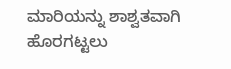ಮಾರಿಯನ್ನು ಶಾಶ್ವತವಾಗಿ ಹೊರಗಟ್ಟಲು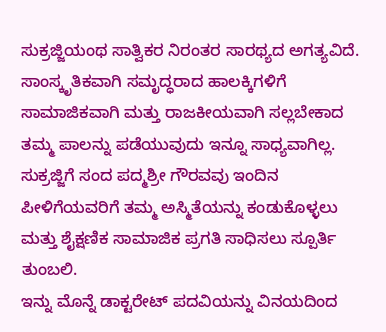ಸುಕ್ರಜ್ಜಿಯಂಥ ಸಾತ್ವಿಕರ ನಿರಂತರ ಸಾರಥ್ಯದ ಅಗತ್ಯವಿದೆ.
ಸಾಂಸ್ಕೃತಿಕವಾಗಿ ಸಮೃದ್ಧರಾದ ಹಾಲಕ್ಕಿಗಳಿಗೆ ಸಾಮಾಜಿಕವಾಗಿ ಮತ್ತು ರಾಜಕೀಯವಾಗಿ ಸಲ್ಲಬೇಕಾದ ತಮ್ಮ ಪಾಲನ್ನು ಪಡೆಯುವುದು ಇನ್ನೂ ಸಾಧ್ಯವಾಗಿಲ್ಲ. ಸುಕ್ರಜ್ಜಿಗೆ ಸಂದ ಪದ್ಮಶ್ರೀ ಗೌರವವು ಇಂದಿನ ಪೀಳಿಗೆಯವರಿಗೆ ತಮ್ಮ ಅಸ್ಮಿತೆಯನ್ನು ಕಂಡುಕೊಳ್ಳಲು ಮತ್ತು ಶೈಕ್ಷಣಿಕ ಸಾಮಾಜಿಕ ಪ್ರಗತಿ ಸಾಧಿಸಲು ಸ್ಪೂರ್ತಿ ತುಂಬಲಿ.
ಇನ್ನು ಮೊನ್ನೆ ಡಾಕ್ಟರೇಟ್ ಪದವಿಯನ್ನು ವಿನಯದಿಂದ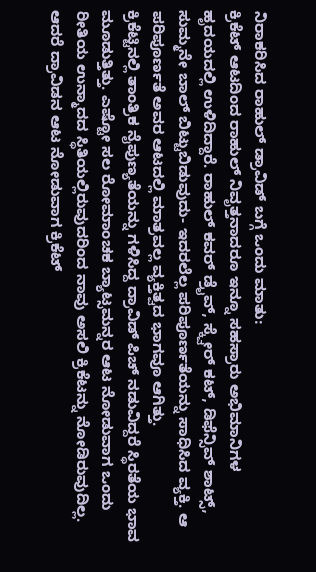ನಿರಾಕರಿಸಿದ ರಾಹುಲ್ ಡ್ರಾವಿಡ್ ಬಗ್ಗೆ ಒಂದು ಮಾತು:
ಕ್ರಿಕೆಟ್ ಆಟದಿಂದ ರಾಹುಲ್ ನಿವೃತ್ತನಾದರೂ ಇನ್ನೂ ಸಹಸ್ರಾರು ಅಭಿಮಾನಿಗಳ ಹೃದಯದಲ್ಲಿ ಉಳಿದಿದ್ದಾರೆ. ರಾಹುಲ್ ಕವರ್ ಡ್ರೈವ್, ಸ್ಕ್ವೇರ್ ಕಟ್, ಡಿಫೆನ್ಸಿವ್ ಶಾಟ್ಸ್, ಸುಮ್ಮನೇ ಬಾಲ್ ಬಿಟ್ಟುಬಿಡುವುದು- ಇದರಲೆಲ್ಲ ಪರಿಪೂರ್ಣತೆಯನ್ನು ಸಾಧಿಸಿದ ವ್ಯಕ್ತಿ. ಆ ಪರಿಪೂರ್ಣತೆ ಅವರ ಆಟದಲ್ಲಿ ಮಾತ್ರವಲ್ಲ ವ್ಯಕ್ತಿತ್ವದ ಭಾಗವೂ ಆಗಿತ್ತು.
ಕ್ರಿಕೆಟ್ಟಿನಲ್ಲಿ ತಾಂತ್ರಿಕ ನೈಪುಣ್ಯತೆಯನ್ನು ಗಳಿಸಿದ್ದ ದ್ರಾವಿಡ್ ಪಿಚ್ ನಡುವಿದ್ದರೆ ಸ್ಥಿರತೆಯ ಭಾವ ಮೂಡುತ್ತಿತ್ತು. ಎಷ್ಟೋ ಸಲ ರೋಮಾಂಚಕ ಬ್ಯಾಟ್ಸಮನ್ನರ ಆಟ ನೋಡುವಾಗ ಒಂದು ರೀತಿಯ ಉನ್ಮಾದದ ಸ್ಥಿತಿಯಲ್ಲಿರುವುದರಿಂದ ನಾವು ಅಸಲಿ ಕ್ರಿಕೆಟನ್ನು ನೋಡಿರುವುದಿಲ್ಲ. ಆದರೆ ದ್ರಾವಿಡನ ಆಟ ನೋಡುವಾಗ ಕ್ರಿಕೆಟ್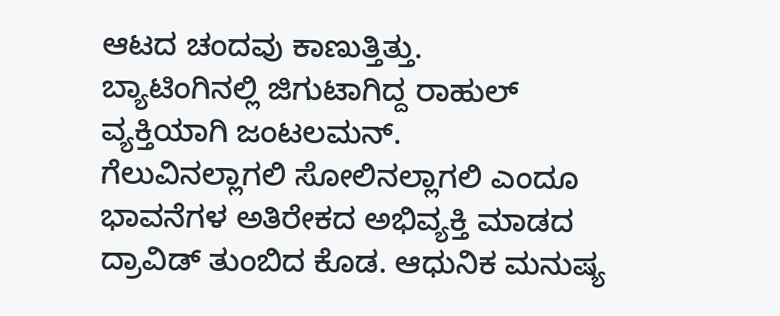ಆಟದ ಚಂದವು ಕಾಣುತ್ತಿತ್ತು.
ಬ್ಯಾಟಿಂಗಿನಲ್ಲಿ ಜಿಗುಟಾಗಿದ್ದ ರಾಹುಲ್ ವ್ಯಕ್ತಿಯಾಗಿ ಜಂಟಲಮನ್.
ಗೆಲುವಿನಲ್ಲಾಗಲಿ ಸೋಲಿನಲ್ಲಾಗಲಿ ಎಂದೂ ಭಾವನೆಗಳ ಅತಿರೇಕದ ಅಭಿವ್ಯಕ್ತಿ ಮಾಡದ ದ್ರಾವಿಡ್ ತುಂಬಿದ ಕೊಡ. ಆಧುನಿಕ ಮನುಷ್ಯ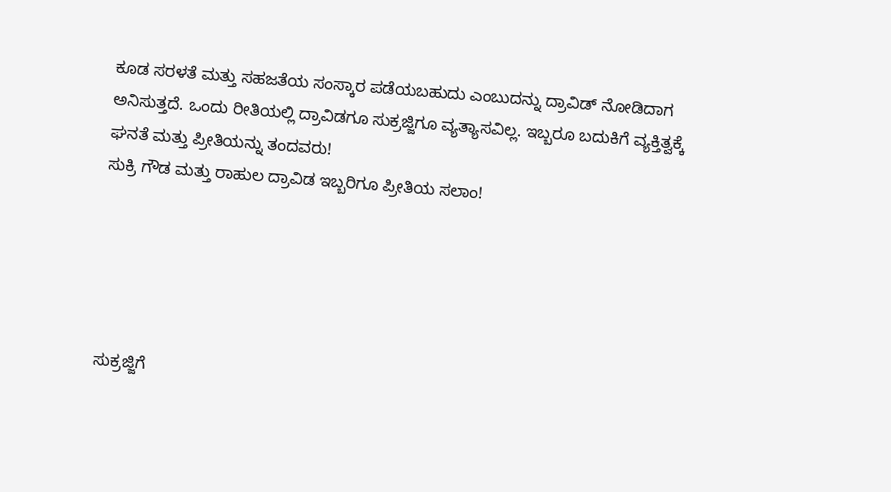ಕೂಡ ಸರಳತೆ ಮತ್ತು ಸಹಜತೆಯ ಸಂಸ್ಕಾರ ಪಡೆಯಬಹುದು ಎಂಬುದನ್ನು ದ್ರಾವಿಡ್ ನೋಡಿದಾಗ ಅನಿಸುತ್ತದೆ. ಒಂದು ರೀತಿಯಲ್ಲಿ ದ್ರಾವಿಡಗೂ ಸುಕ್ರಜ್ಜಿಗೂ ವ್ಯತ್ಯಾಸವಿಲ್ಲ. ಇಬ್ಬರೂ ಬದುಕಿಗೆ ವ್ಯಕ್ತಿತ್ವಕ್ಕೆ ಘನತೆ ಮತ್ತು ಪ್ರೀತಿಯನ್ನು ತಂದವರು!
ಸುಕ್ರಿ ಗೌಡ ಮತ್ತು ರಾಹುಲ ದ್ರಾವಿಡ ಇಬ್ಬರಿಗೂ ಪ್ರೀತಿಯ ಸಲಾಂ!





ಸುಕ್ರಜ್ಜಿಗೆ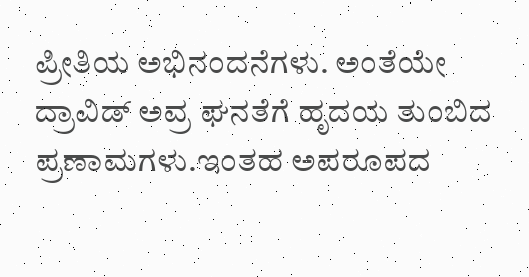ಪ್ರೀತಿಯ ಅಭಿನಂದನೆಗಳು. ಅಂತೆಯೇ ದ್ರಾವಿಡ್ ಅವ್ರ ಘನತೆಗೆ ಹೃದಯ ತುಂಬಿದ ಪ್ರಣಾಮಗಳು.ಇಂತಹ ಅಪರೂಪದ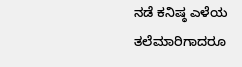ನಡೆ ಕನಿಷ್ಠ ಎಳೆಯ ತಲೆಮಾರಿಗಾದರೂ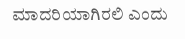ಮಾದರಿಯಾಗಿರಲಿ ಎಂದು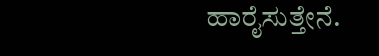ಹಾರೈಸುತ್ತೇನೆ.